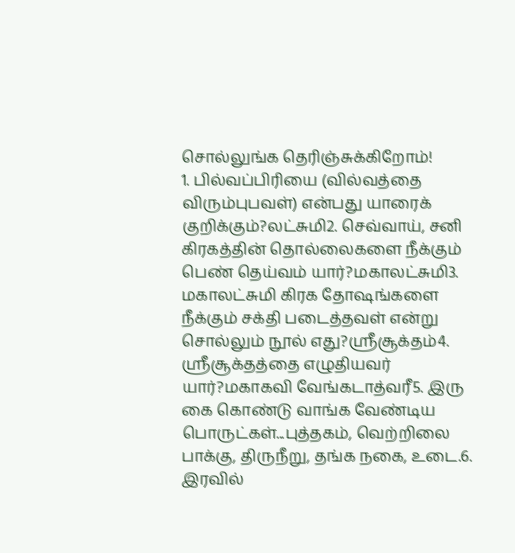சொல்லுங்க தெரிஞ்சுக்கிறோம்!
1. பில்வப்பிரியை (வில்வத்தை விரும்புபவள்) என்பது யாரைக் குறிக்கும்?லட்சுமி2. செவ்வாய், சனி கிரகத்தின் தொல்லைகளை நீக்கும் பெண் தெய்வம் யார்?மகாலட்சுமி3. மகாலட்சுமி கிரக தோஷங்களை நீக்கும் சக்தி படைத்தவள் என்று சொல்லும் நூல் எது?ஸ்ரீசூக்தம்4. ஸ்ரீசூக்தத்தை எழுதியவர் யார்?மகாகவி வேங்கடாத்வரீ5. இரு கை கொண்டு வாங்க வேண்டிய பொருட்கள்...புத்தகம், வெற்றிலை பாக்கு, திருநீறு, தங்க நகை, உடை.6. இரவில்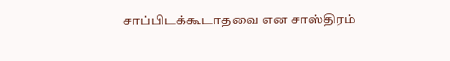சாப்பிடக்கூடாதவை என சாஸ்திரம்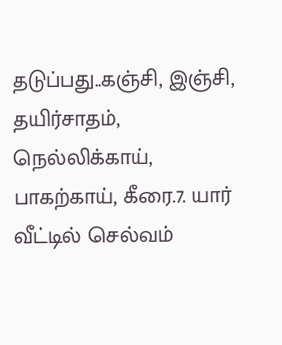தடுப்பது..கஞ்சி, இஞ்சி, தயிர்சாதம், நெல்லிக்காய், பாகற்காய், கீரை.7. யார் வீட்டில் செல்வம்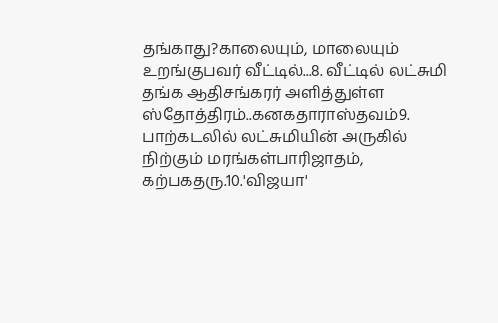தங்காது?காலையும், மாலையும் உறங்குபவர் வீட்டில்...8. வீட்டில் லட்சுமி தங்க ஆதிசங்கரர் அளித்துள்ள ஸ்தோத்திரம்..கனகதாராஸ்தவம்9. பாற்கடலில் லட்சுமியின் அருகில் நிற்கும் மரங்கள்பாரிஜாதம், கற்பகதரு.10.'விஜயா'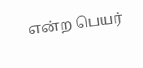என்ற பெயர்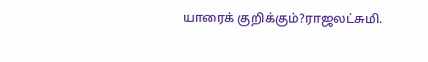யாரைக் குறிக்கும்?ராஜலட்சுமி.